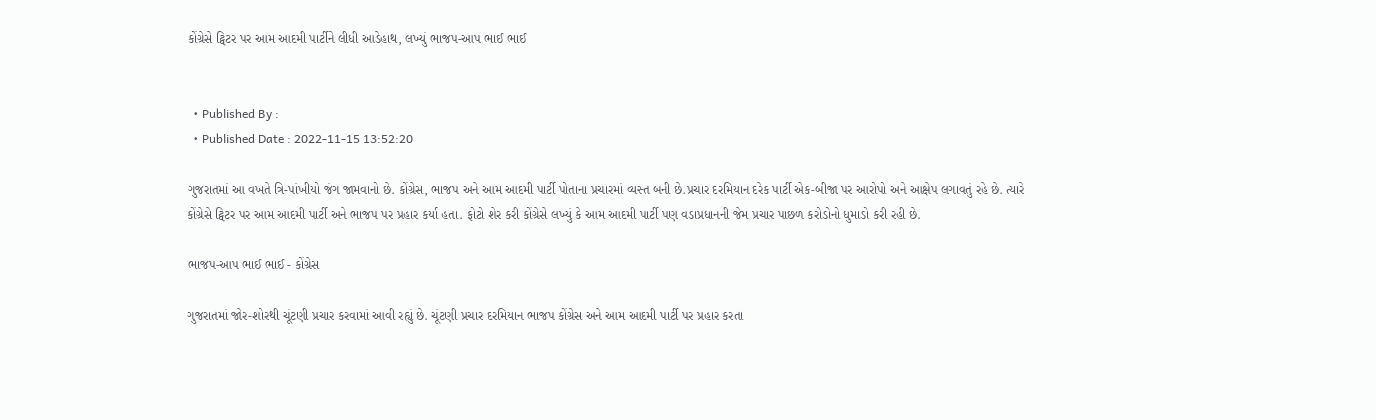કોંગ્રેસે ટ્વિટર પર આમ આદમી પાર્ટીને લીધી આડેહાથ, લખ્યું ભાજપ-આપ ભાઈ ભાઈ


  • Published By :
  • Published Date : 2022-11-15 13:52:20

ગુજરાતમાં આ વખતે ત્રિ-પાંખીયો જંગ જામવાનો છે. કોંગ્રેસ, ભાજપ અને આમ આદમી પાર્ટી પોતાના પ્રચારમાં વ્યસ્ત બની છે.પ્રચાર દરમિયાન દરેક પાર્ટી એક-બીજા પર આરોપો અને આક્ષેપ લગાવતું રહે છે. ત્યારે કોંગ્રેસે ટ્વિટર પર આમ આદમી પાર્ટી અને ભાજપ પર પ્રહાર કર્યા હતા. ફોટો શેર કરી કોંગ્રેસે લખ્યું કે આમ આદમી પાર્ટી પણ વડાપ્રધાનની જેમ પ્રચાર પાછળ કરોડોનો ધુમાડો કરી રહી છે.

ભાજપ-આપ ભાઈ ભાઈ - કોંગ્રેસ

ગુજરાતમાં જોર-શોરથી ચૂંટણી પ્રચાર કરવામાં આવી રહ્યું છે. ચૂંટણી પ્રચાર દરમિયાન ભાજપ કોંગ્રેસ અને આમ આદમી પાર્ટી પર પ્રહાર કરતા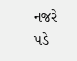નજરે પડે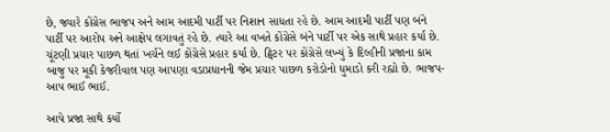છે, જ્યારે કોંગ્રેસ ભાજપ અને આમ આદમી પાર્ટી પર નિશાન સાધતા રહે છે. આમ આદમી પાર્ટી પણ બંને પાર્ટી પર આરોપ અને આક્ષેપ લગાવતું રહે છે. ત્યારે આ વખતે કોંગ્રેસે બંને પાર્ટી પર એક સાથે પ્રહાર કર્યા છે. ચૂંટણી પ્રચાર પાછળ થતાં ખર્ચને લઈ કોંગ્રેસે પ્રહાર કર્યા છે. ટ્વિટર પર કોંગ્રેસે લખ્યું કે દિલ્હીની પ્રજાના કામ બાજુ પર મૂકી કેજરીવાલ પણ આપણા વડાપ્રધાનની જેમ પ્રચાર પાછળ કરોડોનો ધુમાડો કરી રહ્યો છે. ભાજપ-આપ ભાઈ ભાઈ.

આપે પ્રજા સાથે કર્યો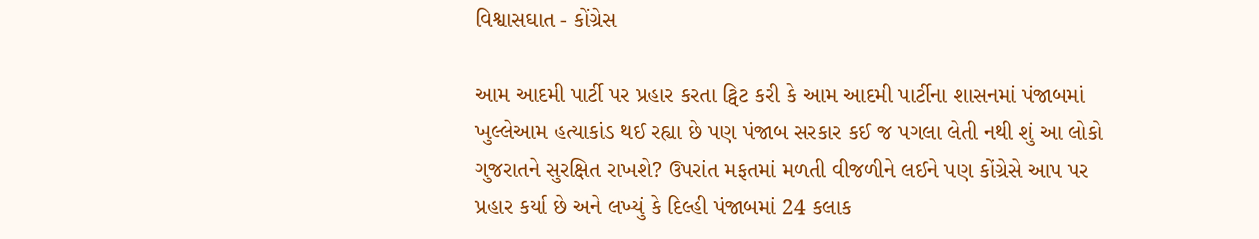વિશ્વાસઘાત - કોંગ્રેસ

આમ આદમી પાર્ટી પર પ્રહાર કરતા ટ્વિટ કરી કે આમ આદમી પાર્ટીના શાસનમાં પંજાબમાં ખુલ્લેઆમ હત્યાકાંડ થઈ રહ્યા છે પણ પંજાબ સરકાર કઈ જ પગલા લેતી નથી શું આ લોકો ગુજરાતને સુરક્ષિત રાખશે? ઉપરાંત મફતમાં મળતી વીજળીને લઈને પણ કોંગ્રેસે આપ પર પ્રહાર કર્યા છે અને લખ્યું કે દિલ્હી પંજાબમાં 24 કલાક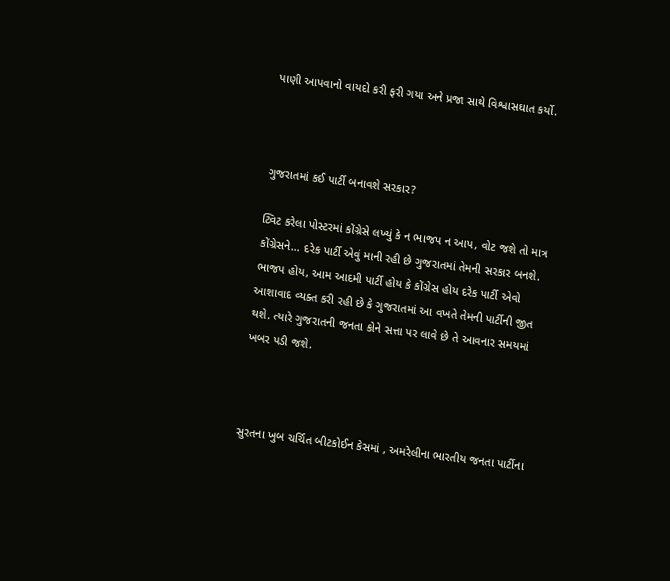પાણી આપવાનો વાયદો કરી ફરી ગયા અને પ્રજા સાથે વિશ્વાસઘાત કર્યો.



ગુજરાતમાં કઈ પાર્ટી બનાવશે સરકાર?

ટ્વિટ કરેલા પોસ્ટરમાં કોંગ્રેસે લખ્યું કે ન ભાજપ ન આપ, વોટ જશે તો માત્ર કોંગ્રેસને... દરેક પાર્ટી એવું માની રહી છે ગુજરાતમાં તેમની સરકાર બનશે. ભાજપ હોય, આમ આદમી પાર્ટી હોય કે કોંગ્રેસ હોય દરેક પાર્ટી એવો આશાવાદ વ્યક્ત કરી રહી છે કે ગુજરાતમાં આ વખતે તેમની પાર્ટીની જીત થશે. ત્યારે ગુજરાતની જનતા કોને સત્તા પર લાવે છે તે આવનાર સમયમાં ખબર પડી જશે.



સુરતના ખુબ ચર્ચિત બીટકોઈન કેસમાં , અમરેલીના ભારતીય જનતા પાર્ટીના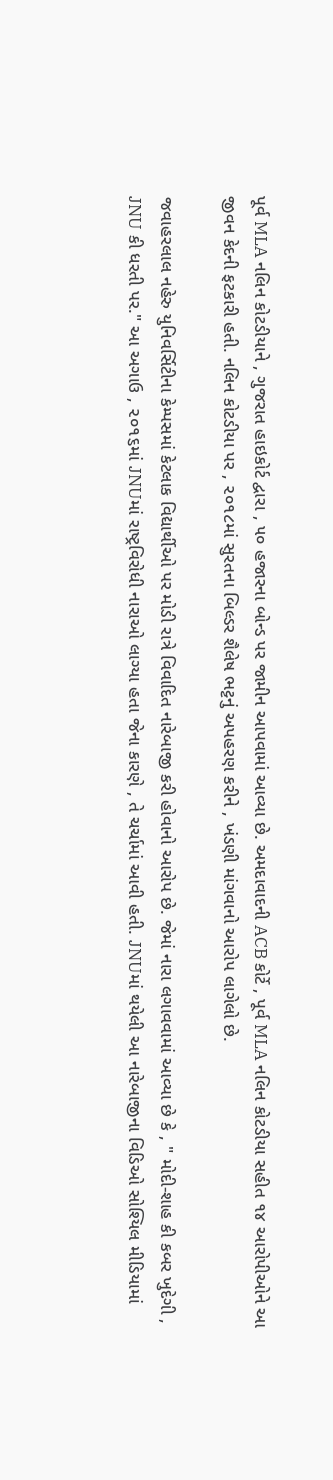પૂર્વ MLA નલિન કોટડીયાને , ગુજરાત હાઇકોર્ટ દ્વારા , ૫૦ હજારના બોન્ડ પર જામીન આપવામાં આવ્યા છે. અમદાવાદની ACB કોર્ટે , પૂર્વ MLA નલિન કોટડીયા સહીત ૧૪ આરોપીઓને આ જીવન કેદની ફટકારી હતી. નલિન કોટડીયા પર , ૨૦૧૮માં સુરતના બિલ્ડર શૈલેષ ભટ્ટનું અપહરણ કરીને , ખંડણી માંગવાનો આરોપ લાગેલો છે.

જવાહરલાલ નહેરુ યુનિવર્સિટીના કેમ્પસમાં કેટલાક વિદ્યાર્થીઓ પર મોડી રાત્રે વિવાદિત નારેબાજી કરી હોવાનો આરોપ છે. જેમાં નારા લગાવવામાં આવ્યા છે કે , " મોદી-શાહ કી કબર ખુદેગી , JNU કી ધરતી પર." આ અગાઉ , ૨૦૧૬માં JNUમાં રાષ્ટ્રવિરોધી નારાઓ લાગ્યા હતા જેના કારણે , તે ચર્ચામાં આવી હતી. JNUમાં થયેલી આ નારેબાજીના વિડિઓ સોશ્યિલ મીડિયામાં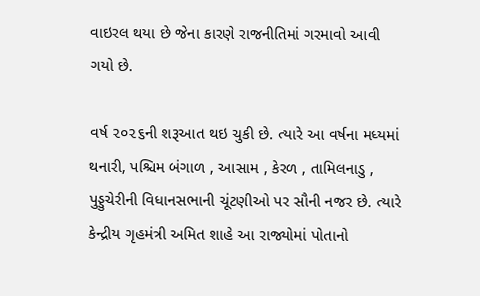વાઇરલ થયા છે જેના કારણે રાજનીતિમાં ગરમાવો આવી ગયો છે.

વર્ષ ૨૦૨૬ની શરૂઆત થઇ ચુકી છે. ત્યારે આ વર્ષના મધ્યમાં થનારી, પશ્ચિમ બંગાળ , આસામ , કેરળ , તામિલનાડુ , પુડ્ડુચેરીની વિધાનસભાની ચૂંટણીઓ પર સૌની નજર છે. ત્યારે કેન્દ્રીય ગૃહમંત્રી અમિત શાહે આ રાજ્યોમાં પોતાનો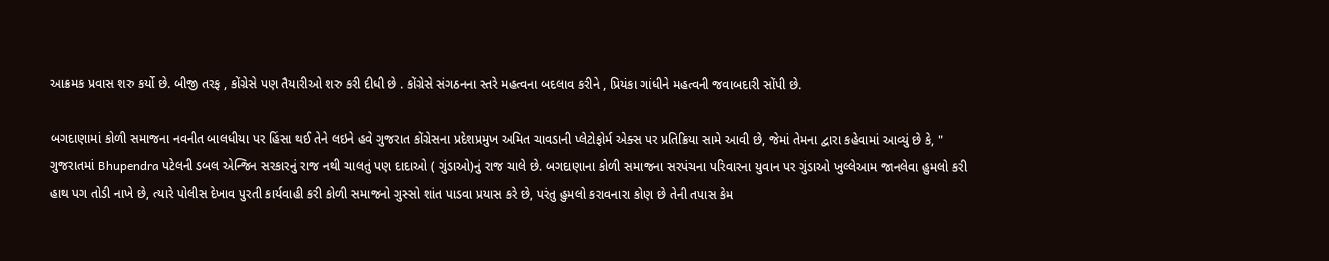આક્રમક પ્રવાસ શરુ કર્યો છે. બીજી તરફ , કોંગ્રેસે પણ તૈયારીઓ શરુ કરી દીધી છે . કોંગ્રેસે સંગઠનના સ્તરે મહત્વના બદલાવ કરીને , પ્રિયંકા ગાંધીને મહત્વની જવાબદારી સોંપી છે.

બગદાણામાં કોળી સમાજના નવનીત બાલધીયા પર હિંસા થઈ તેને લઇને હવે ગુજરાત કોંગ્રેસના પ્રદેશપ્રમુખ અમિત ચાવડાની પ્લેટોફોર્મ એક્સ પર પ્રતિક્રિયા સામે આવી છે, જેમાં તેમના દ્વારા કહેવામાં આવ્યું છે કે, " ગુજરાતમાં Bhupendra પટેલની ડબલ એન્જિન સરકારનું રાજ નથી ચાલતું પણ દાદાઓ ( ગુંડાઓ)નું રાજ ચાલે છે. બગદાણાના કોળી સમાજના સરપંચના પરિવારના યુવાન પર ગુંડાઓ ખુલ્લેઆમ જાનલેવા હુમલો કરી હાથ પગ તોડી નાખે છે, ત્યારે પોલીસ દેખાવ પુરતી કાર્યવાહી કરી કોળી સમાજનો ગુસ્સો શાંત પાડવા પ્રયાસ કરે છે, પરંતુ હુમલો કરાવનારા કોણ છે તેની તપાસ કેમ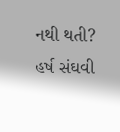નથી થતી? હર્ષ સંઘવી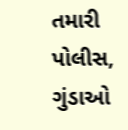તમારી પોલીસ, ગુંડાઓ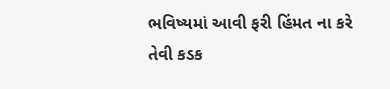ભવિષ્યમાં આવી ફરી હિંમત ના કરે તેવી કડક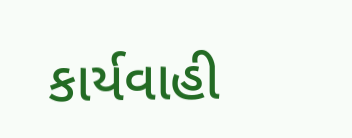કાર્યવાહી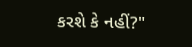કરશે કે નહીં?"